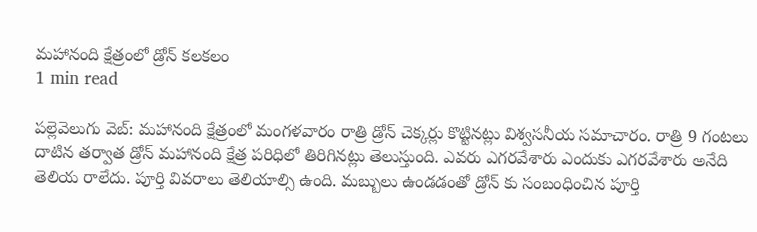మహానంది క్షేత్రంలో డ్రోన్ కలకలం
1 min read

పల్లెవెలుగు వెబ్: మహానంది క్షేత్రంలో మంగళవారం రాత్రి డ్రోన్ చెక్కర్లు కొట్టినట్లు విశ్వసనీయ సమాచారం. రాత్రి 9 గంటలు దాటిన తర్వాత డ్రోన్ మహానంది క్షేత్ర పరిధిలో తిరిగినట్లు తెలుస్తుంది. ఎవరు ఎగరవేశారు ఎందుకు ఎగరవేశారు అనేది తెలియ రాలేదు. పూర్తి వివరాలు తెలియాల్సి ఉంది. మబ్బులు ఉండడంతో డ్రోన్ కు సంబంధించిన పూర్తి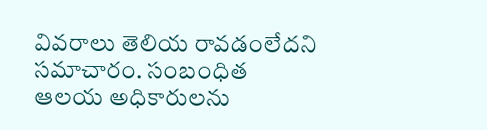వివరాలు తెలియ రావడంలేదని సమాచారం. సంబంధిత ఆలయ అధికారులను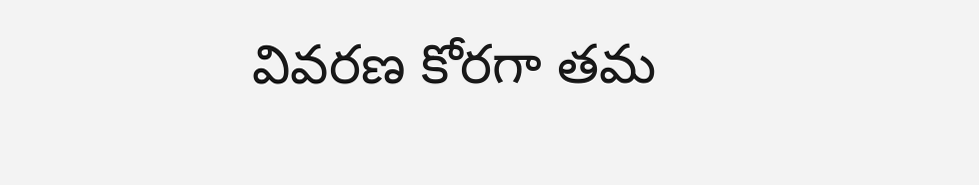వివరణ కోరగా తమ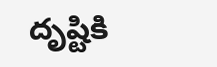దృష్టికి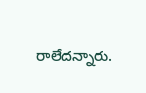రాలేదన్నారు.